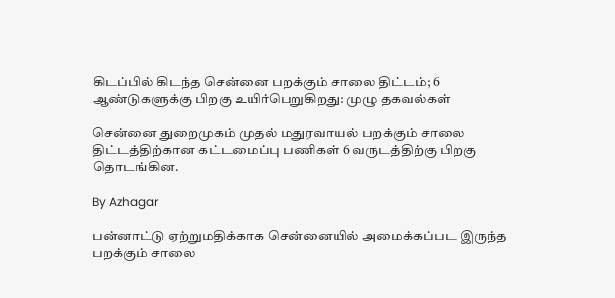கிடப்பில் கிடந்த சென்னை பறக்கும் சாலை திட்டம்; 6 ஆண்டுகளுக்கு பிறகு உயிர்பெறுகிறது: முழு தகவல்கள்

சென்னை துறைமுகம் முதல் மதுரவாயல் பறக்கும் சாலை திட்டத்திற்கான கட்டமைப்பு பணிகள் 6 வருடத்திற்கு பிறகு தொடங்கின.

By Azhagar

பன்னாட்டு ஏற்றுமதிக்காக சென்னையில் அமைக்கப்பட இருந்த பறக்கும் சாலை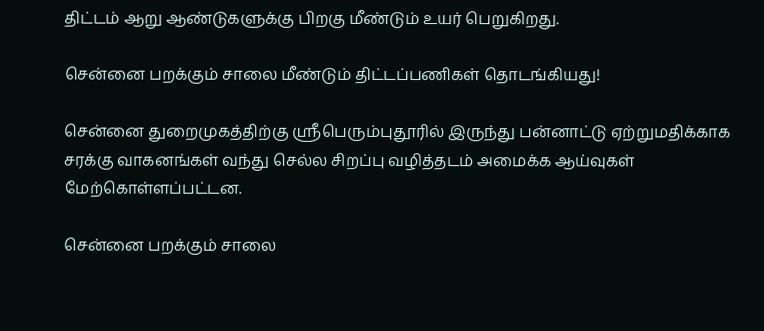திட்டம் ஆறு ஆண்டுகளுக்கு பிறகு மீண்டும் உயர் பெறுகிறது.

சென்னை பறக்கும் சாலை மீண்டும் திட்டப்பணிகள் தொடங்கியது!

சென்னை துறைமுகத்திற்கு ஸ்ரீபெரும்புதூரில் இருந்து பன்னாட்டு ஏற்றுமதிக்காக சரக்கு வாகனங்கள் வந்து செல்ல சிறப்பு வழித்தடம் அமைக்க ஆய்வுகள் மேற்கொள்ளப்பட்டன.

சென்னை பறக்கும் சாலை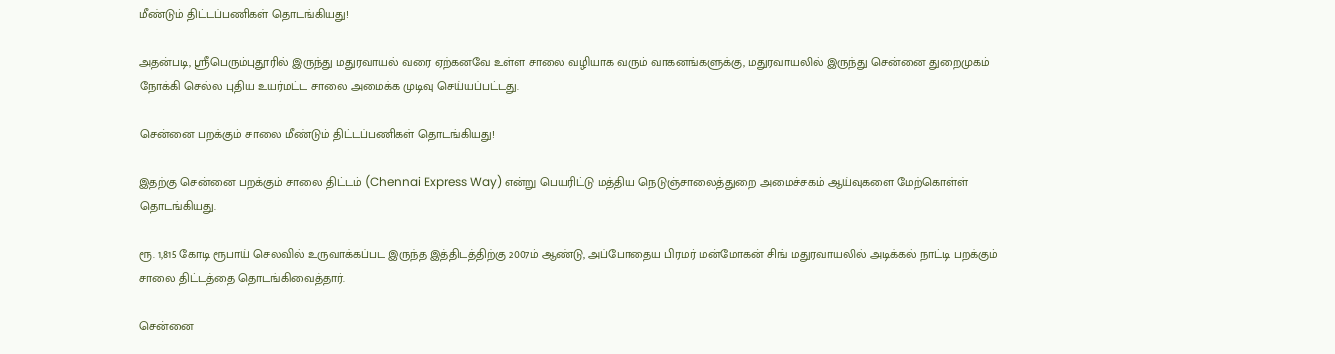மீண்டும் திட்டப்பணிகள் தொடங்கியது!

அதன்படி, ஸ்ரீபெரும்புதூரில் இருந்து மதுரவாயல் வரை ஏற்கனவே உள்ள சாலை வழியாக வரும் வாகனங்களுக்கு, மதுரவாயலில் இருந்து சென்னை துறைமுகம் நோக்கி செல்ல புதிய உயர்மட்ட சாலை அமைக்க முடிவு செய்யப்பட்டது.

சென்னை பறக்கும் சாலை மீண்டும் திட்டப்பணிகள் தொடங்கியது!

இதற்கு சென்னை பறக்கும் சாலை திட்டம் (Chennai Express Way) என்று பெயரிட்டு மத்திய நெடுஞ்சாலைத்துறை அமைச்சகம் ஆய்வுகளை மேற்கொள்ள் தொடங்கியது.

ரூ. 1,815 கோடி ரூபாய் செலவில் உருவாக்கப்பட இருந்த இத்திடத்திற்கு 2007ம் ஆண்டு, அப்போதைய பிரமர் மன்மோகன் சிங் மதுரவாயலில் அடிக்கல் நாட்டி பறக்கும் சாலை திட்டத்தை தொடங்கிவைத்தார்.

சென்னை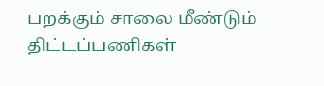பறக்கும் சாலை மீண்டும் திட்டப்பணிகள்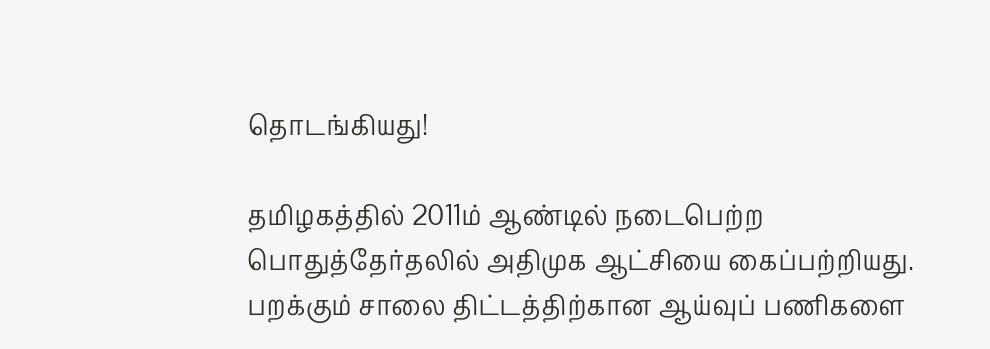தொடங்கியது!

தமிழகத்தில் 2011ம் ஆண்டில் நடைபெற்ற பொதுத்தேர்தலில் அதிமுக ஆட்சியை கைப்பற்றியது. பறக்கும் சாலை திட்டத்திற்கான ஆய்வுப் பணிகளை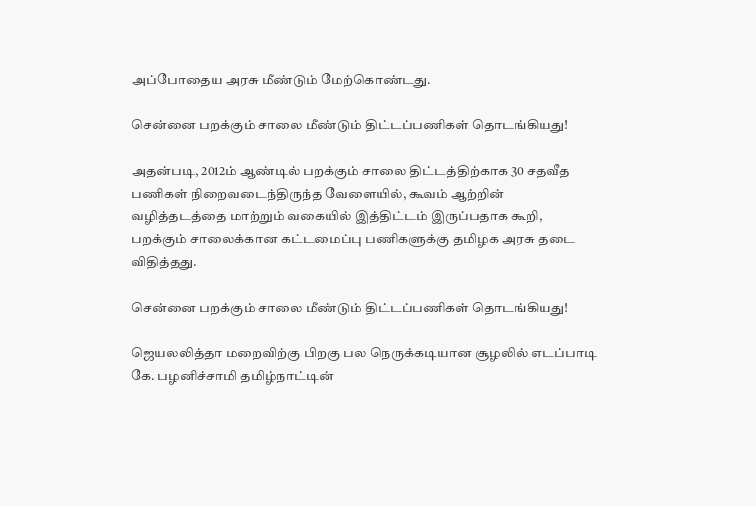அப்போதைய அரசு மீண்டும் மேற்கொண்டது.

சென்னை பறக்கும் சாலை மீண்டும் திட்டப்பணிகள் தொடங்கியது!

அதன்படி, 2012ம் ஆண்டில் பறக்கும் சாலை திட்டத்திற்காக 30 சதவீத பணிகள் நிறைவடைந்திருந்த வேளையில், கூவம் ஆற்றின் வழித்தடத்தை மாற்றும் வகையில் இத்திட்டம் இருப்பதாக கூறி, பறக்கும் சாலைக்கான கட்டமைப்பு பணிகளுக்கு தமிழக அரசு தடை விதித்தது.

சென்னை பறக்கும் சாலை மீண்டும் திட்டப்பணிகள் தொடங்கியது!

ஜெயலலித்தா மறைவிற்கு பிறகு பல நெருக்கடியான சூழலில் எடப்பாடி கே. பழனிச்சாமி தமிழ்நாட்டின்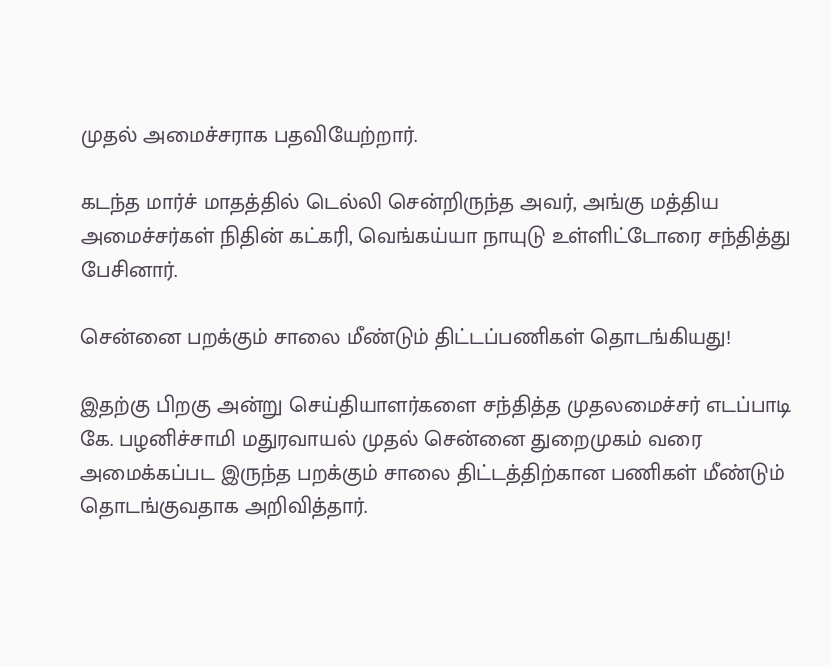முதல் அமைச்சராக பதவியேற்றார்.

கடந்த மார்ச் மாதத்தில் டெல்லி சென்றிருந்த அவர், அங்கு மத்திய அமைச்சர்கள் நிதின் கட்கரி, வெங்கய்யா நாயுடு உள்ளிட்டோரை சந்தித்து பேசினார்.

சென்னை பறக்கும் சாலை மீண்டும் திட்டப்பணிகள் தொடங்கியது!

இதற்கு பிறகு அன்று செய்தியாளர்களை சந்தித்த முதலமைச்சர் எடப்பாடி கே. பழனிச்சாமி மதுரவாயல் முதல் சென்னை துறைமுகம் வரை அமைக்கப்பட இருந்த பறக்கும் சாலை திட்டத்திற்கான பணிகள் மீண்டும் தொடங்குவதாக அறிவித்தார்.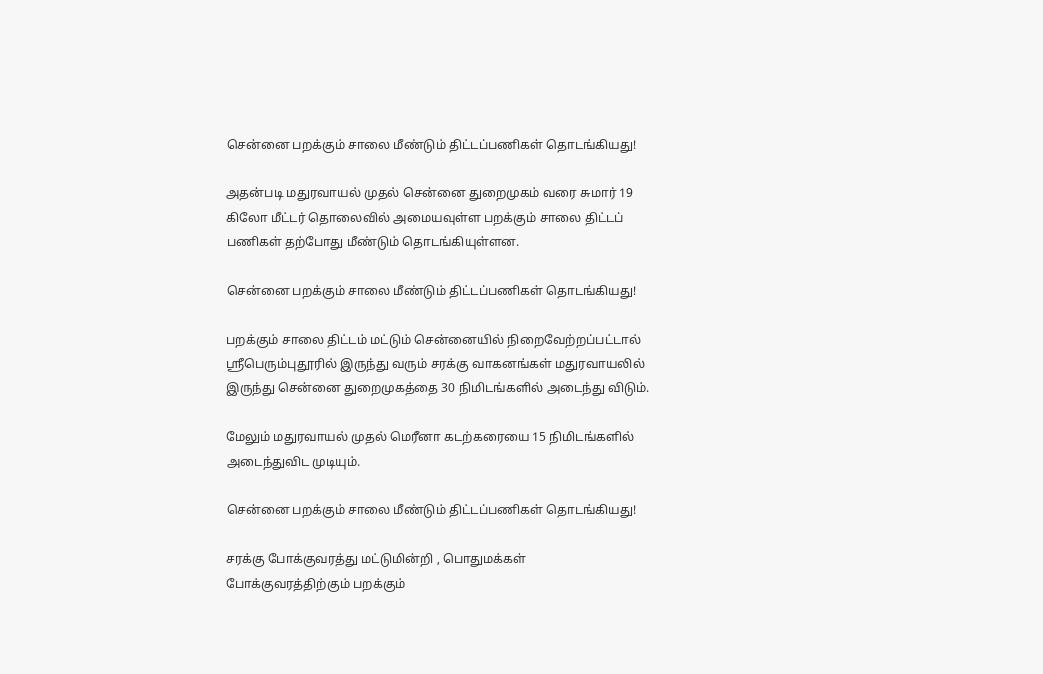சென்னை பறக்கும் சாலை மீண்டும் திட்டப்பணிகள் தொடங்கியது!

அதன்படி மதுரவாயல் முதல் சென்னை துறைமுகம் வரை சுமார் 19 கிலோ மீட்டர் தொலைவில் அமையவுள்ள பறக்கும் சாலை திட்டப் பணிகள் தற்போது மீண்டும் தொடங்கியுள்ளன.

சென்னை பறக்கும் சாலை மீண்டும் திட்டப்பணிகள் தொடங்கியது!

பறக்கும் சாலை திட்டம் மட்டும் சென்னையில் நிறைவேற்றப்பட்டால் ஸ்ரீபெரும்புதூரில் இருந்து வரும் சரக்கு வாகனங்கள் மதுரவாயலில் இருந்து சென்னை துறைமுகத்தை 30 நிமிடங்களில் அடைந்து விடும்.

மேலும் மதுரவாயல் முதல் மெரீனா கடற்கரையை 15 நிமிடங்களில் அடைந்துவிட முடியும்.

சென்னை பறக்கும் சாலை மீண்டும் திட்டப்பணிகள் தொடங்கியது!

சரக்கு போக்குவரத்து மட்டுமின்றி , பொதுமக்கள் போக்குவரத்திற்கும் பறக்கும்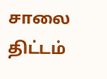சாலை திட்டம்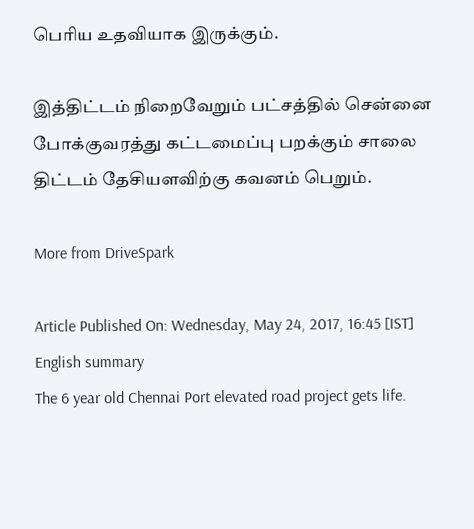பெரிய உதவியாக இருக்கும்.

இத்திட்டம் நிறைவேறும் பட்சத்தில் சென்னை போக்குவரத்து கட்டமைப்பு பறக்கும் சாலை திட்டம் தேசியளவிற்கு கவனம் பெறும்.

More from DriveSpark

Article Published On: Wednesday, May 24, 2017, 16:45 [IST]
English summary
The 6 year old Chennai Port elevated road project gets life.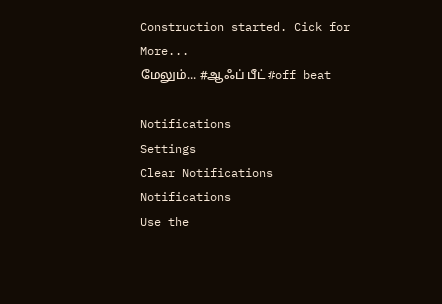Construction started. Cick for More...
மேலும்... #ஆஃப் பீட் #off beat

Notifications
Settings
Clear Notifications
Notifications
Use the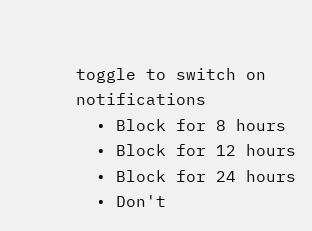toggle to switch on notifications
  • Block for 8 hours
  • Block for 12 hours
  • Block for 24 hours
  • Don't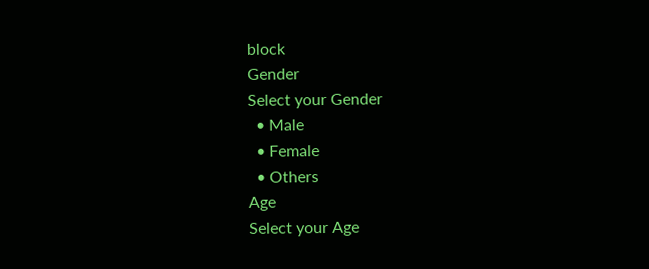block
Gender
Select your Gender
  • Male
  • Female
  • Others
Age
Select your Age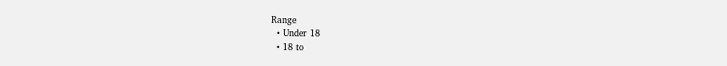Range
  • Under 18
  • 18 to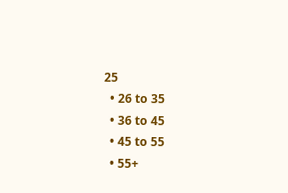25
  • 26 to 35
  • 36 to 45
  • 45 to 55
  • 55+